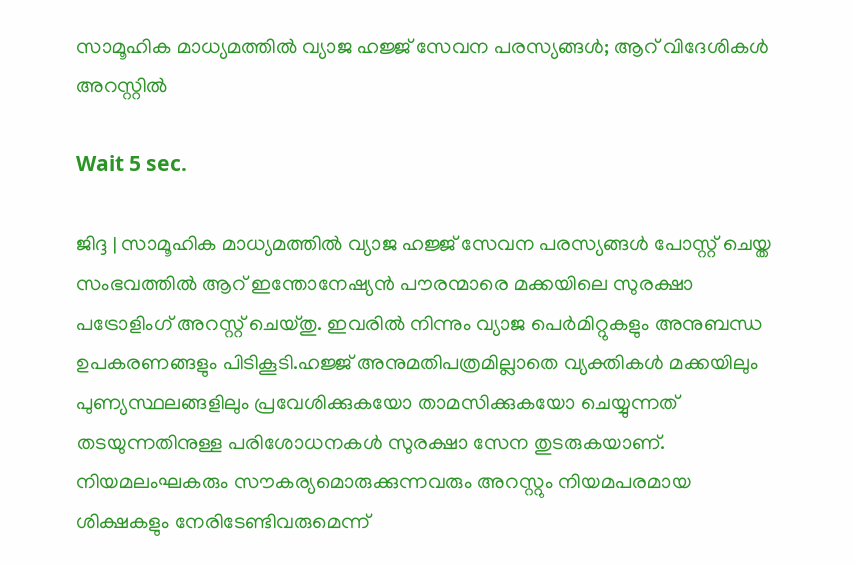സാമൂഹിക മാധ്യമത്തില്‍ വ്യാജ ഹജ്ജ് സേവന പരസ്യങ്ങള്‍; ആറ് വിദേശികള്‍ അറസ്റ്റില്‍

Wait 5 sec.

ജിദ്ദ | സാമൂഹിക മാധ്യമത്തില്‍ വ്യാജ ഹജ്ജ് സേവന പരസ്യങ്ങള്‍ പോസ്റ്റ് ചെയ്ത സംഭവത്തില്‍ ആറ് ഇന്തോനേഷ്യന്‍ പൗരന്മാരെ മക്കയിലെ സുരക്ഷാ പട്രോളിംഗ് അറസ്റ്റ് ചെയ്തു. ഇവരില്‍ നിന്നും വ്യാജ പെര്‍മിറ്റുകളും അനുബന്ധ ഉപകരണങ്ങളും പിടികൂടി.ഹജ്ജ് അനുമതിപത്രമില്ലാതെ വ്യക്തികള്‍ മക്കയിലും പുണ്യസ്ഥലങ്ങളിലും പ്രവേശിക്കുകയോ താമസിക്കുകയോ ചെയ്യുന്നത് തടയുന്നതിനുള്ള പരിശോധനകള്‍ സുരക്ഷാ സേന തുടരുകയാണ്. നിയമലംഘകരും സൗകര്യമൊരുക്കുന്നവരും അറസ്റ്റും നിയമപരമായ ശിക്ഷകളും നേരിടേണ്ടിവരുമെന്ന്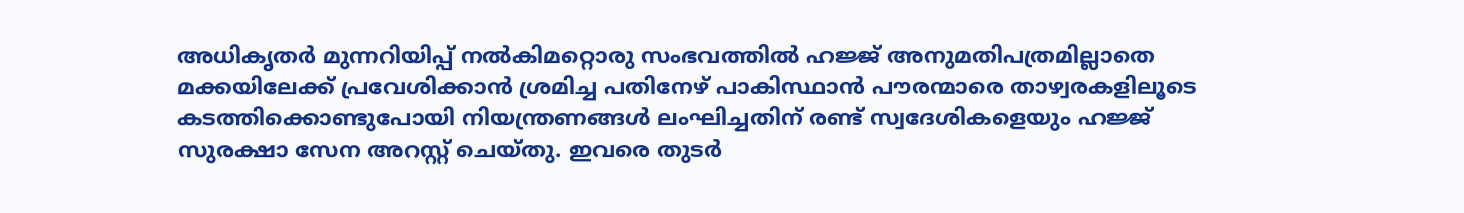അധികൃതര്‍ മുന്നറിയിപ്പ് നല്‍കിമറ്റൊരു സംഭവത്തില്‍ ഹജ്ജ് അനുമതിപത്രമില്ലാതെ മക്കയിലേക്ക് പ്രവേശിക്കാന്‍ ശ്രമിച്ച പതിനേഴ് പാകിസ്ഥാന്‍ പൗരന്മാരെ താഴ്വരകളിലൂടെ കടത്തിക്കൊണ്ടുപോയി നിയന്ത്രണങ്ങള്‍ ലംഘിച്ചതിന് രണ്ട് സ്വദേശികളെയും ഹജ്ജ് സുരക്ഷാ സേന അറസ്റ്റ് ചെയ്തു. ഇവരെ തുടര്‍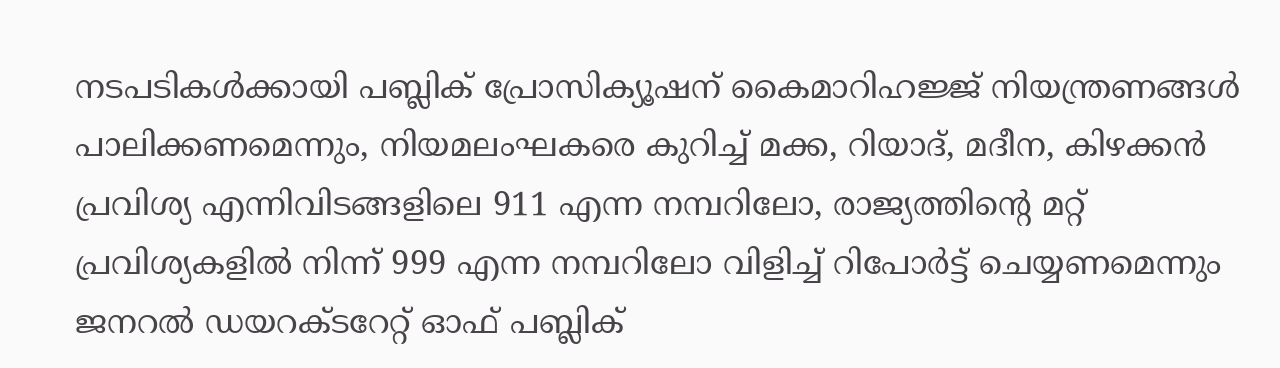നടപടികള്‍ക്കായി പബ്ലിക് പ്രോസിക്യൂഷന് കൈമാറിഹജ്ജ് നിയന്ത്രണങ്ങള്‍ പാലിക്കണമെന്നും, നിയമലംഘകരെ കുറിച്ച് മക്ക, റിയാദ്, മദീന, കിഴക്കന്‍ പ്രവിശ്യ എന്നിവിടങ്ങളിലെ 911 എന്ന നമ്പറിലോ, രാജ്യത്തിന്റെ മറ്റ് പ്രവിശ്യകളില്‍ നിന്ന് 999 എന്ന നമ്പറിലോ വിളിച്ച് റിപോര്‍ട്ട് ചെയ്യണമെന്നും ജനറല്‍ ഡയറക്ടറേറ്റ് ഓഫ് പബ്ലിക്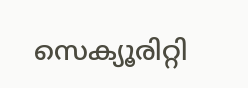സെക്യൂരിറ്റി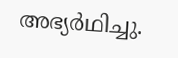അഭ്യര്‍ഥിച്ചു.